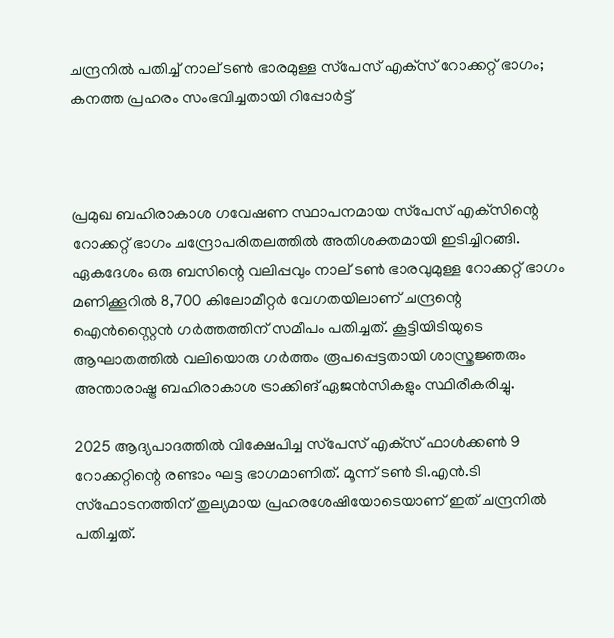ചന്ദ്രനിൽ പതിച്ച് നാല് ടൺ ഭാരമുള്ള സ്‌പേസ് എക്‌സ് റോക്കറ്റ് ഭാഗം; കനത്ത പ്രഹരം സംഭവിച്ചതായി റിപ്പോർട്ട്



പ്രമുഖ ബഹിരാകാശ ഗവേഷണ സ്ഥാപനമായ സ്‌പേസ് എക്‌സിന്റെ റോക്കറ്റ് ഭാഗം ചന്ദ്രോപരിതലത്തിൽ അതിശക്തമായി ഇടിച്ചിറങ്ങി. ഏകദേശം ഒരു ബസിന്റെ വലിപ്പവും നാല് ടൺ ഭാരവുമുള്ള റോക്കറ്റ് ഭാഗം മണിക്കൂറിൽ 8,700 കിലോമീറ്റർ വേഗതയിലാണ് ചന്ദ്രന്റെ ഐൻസ്റ്റൈൻ ഗർത്തത്തിന് സമീപം പതിച്ചത്. കൂട്ടിയിടിയുടെ ആഘാതത്തിൽ വലിയൊരു ഗർത്തം രൂപപ്പെട്ടതായി ശാസ്ത്രജ്ഞരും അന്താരാഷ്ട്ര ബഹിരാകാശ ട്രാക്കിങ് ഏജൻസികളും സ്ഥിരീകരിച്ചു.

2025 ആദ്യപാദത്തിൽ വിക്ഷേപിച്ച സ്‌പേസ് എക്‌സ് ഫാൾക്കൺ 9 റോക്കറ്റിന്റെ രണ്ടാം ഘട്ട ഭാഗമാണിത്. മൂന്ന് ടൺ ടി.എൻ.ടി സ്ഫോടനത്തിന് തുല്യമായ പ്രഹരശേഷിയോടെയാണ് ഇത് ചന്ദ്രനിൽ പതിച്ചത്.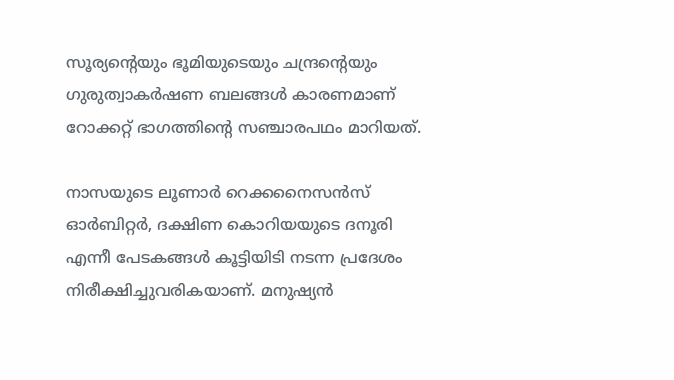സൂര്യന്റെയും ഭൂമിയുടെയും ചന്ദ്രന്റെയും ഗുരുത്വാകർഷണ ബലങ്ങൾ കാരണമാണ് റോക്കറ്റ് ഭാഗത്തിന്റെ സഞ്ചാരപഥം മാറിയത്.

നാസയുടെ ലൂണാർ റെക്കനൈസൻസ് ഓർബിറ്റർ, ദക്ഷിണ കൊറിയയുടെ ദനൂരി എന്നീ പേടകങ്ങൾ കൂട്ടിയിടി നടന്ന പ്രദേശം നിരീക്ഷിച്ചുവരികയാണ്. മനുഷ്യൻ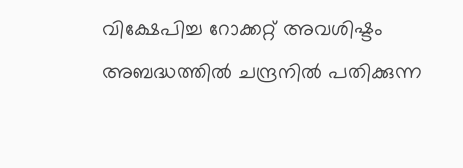വിക്ഷേപിച്ച റോക്കറ്റ് അവശിഷ്ടം അബദ്ധത്തിൽ ചന്ദ്രനിൽ പതിക്കുന്ന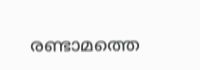രണ്ടാമത്തെ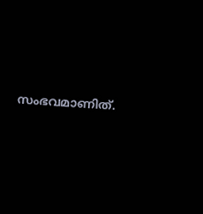സംഭവമാണിത്.